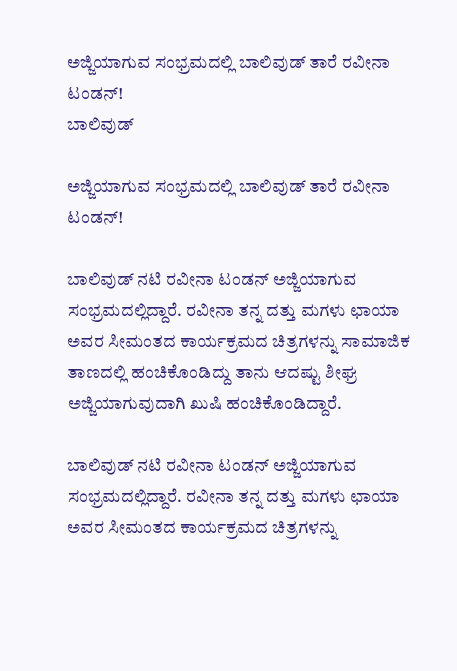ಅಜ್ಜಿಯಾಗುವ ಸಂಭ್ರಮದಲ್ಲಿ ಬಾಲಿವುಡ್ ತಾರೆ ರವೀನಾ ಟಂಡನ್!
ಬಾಲಿವುಡ್

ಅಜ್ಜಿಯಾಗುವ ಸಂಭ್ರಮದಲ್ಲಿ ಬಾಲಿವುಡ್ ತಾರೆ ರವೀನಾ ಟಂಡನ್!

ಬಾಲಿವುಡ್ ನಟಿ ರವೀನಾ ಟಂಡನ್ ಅಜ್ಜಿಯಾಗುವ ಸಂಭ್ರಮದಲ್ಲಿದ್ದಾರೆ. ರವೀನಾ ತನ್ನ ದತ್ತು ಮಗಳು ಛಾಯಾ ಅವರ ಸೀಮಂತದ ಕಾರ್ಯಕ್ರಮದ ಚಿತ್ರಗಳನ್ನು ಸಾಮಾಜಿಕ ತಾಣದಲ್ಲಿ ಹಂಚಿಕೊಂಡಿದ್ದು ತಾನು ಆದಷ್ಟು ಶೀಘ್ರ ಅಜ್ಜಿಯಾಗುವುದಾಗಿ ಖುಷಿ ಹಂಚಿಕೊಂಡಿದ್ದಾರೆ.

ಬಾಲಿವುಡ್ ನಟಿ ರವೀನಾ ಟಂಡನ್ ಅಜ್ಜಿಯಾಗುವ ಸಂಭ್ರಮದಲ್ಲಿದ್ದಾರೆ. ರವೀನಾ ತನ್ನ ದತ್ತು ಮಗಳು ಛಾಯಾ ಅವರ ಸೀಮಂತದ ಕಾರ್ಯಕ್ರಮದ ಚಿತ್ರಗಳನ್ನು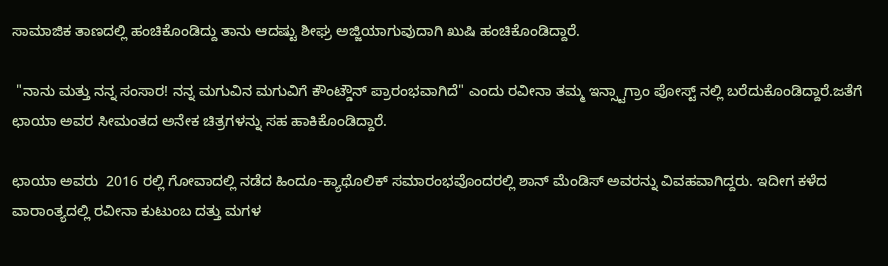ಸಾಮಾಜಿಕ ತಾಣದಲ್ಲಿ ಹಂಚಿಕೊಂಡಿದ್ದು ತಾನು ಆದಷ್ಟು ಶೀಘ್ರ ಅಜ್ಜಿಯಾಗುವುದಾಗಿ ಖುಷಿ ಹಂಚಿಕೊಂಡಿದ್ದಾರೆ.

 "ನಾನು ಮತ್ತು ನನ್ನ ಸಂಸಾರ! ನನ್ನ ಮಗುವಿನ ಮಗುವಿಗೆ ಕೌಂಟ್ಡೌನ್ ಪ್ರಾರಂಭವಾಗಿದೆ" ಎಂದು ರವೀನಾ ತಮ್ಮ ಇನ್ಸ್ಟಾಗ್ರಾಂ ಪೋಸ್ಟ್ ನಲ್ಲಿ ಬರೆದುಕೊಂಡಿದ್ದಾರೆ.ಜತೆಗೆ ಛಾಯಾ ಅವರ ಸೀಮಂತದ ಅನೇಕ ಚಿತ್ರಗಳನ್ನು ಸಹ ಹಾಕಿಕೊಂಡಿದ್ದಾರೆ.

ಛಾಯಾ ಅವರು  2016 ರಲ್ಲಿ ಗೋವಾದಲ್ಲಿ ನಡೆದ ಹಿಂದೂ-ಕ್ಯಾಥೊಲಿಕ್ ಸಮಾರಂಭವೊಂದರಲ್ಲಿ ಶಾನ್ ಮೆಂಡಿಸ್ ಅವರನ್ನು ವಿವಹವಾಗಿದ್ದರು. ಇದೀಗ ಕಳೆದ ವಾರಾಂತ್ಯದಲ್ಲಿ ರವೀನಾ ಕುಟುಂಬ ದತ್ತು ಮಗಳ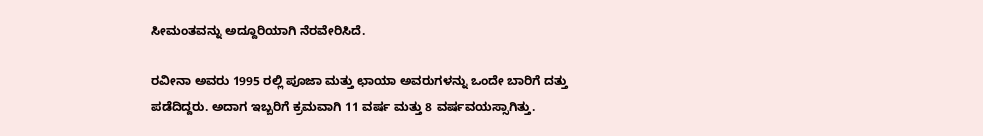ಸೀಮಂತವನ್ನು ಅದ್ದೂರಿಯಾಗಿ ನೆರವೇರಿಸಿದೆ.

ರವೀನಾ ಅವರು 1995 ರಲ್ಲಿ ಪೂಜಾ ಮತ್ತು ಛಾಯಾ ಅವರುಗಳನ್ನು ಒಂದೇ ಬಾರಿಗೆ ದತ್ತು ಪಡೆದಿದ್ದರು. ಅದಾಗ ಇಬ್ಬರಿಗೆ ಕ್ರಮವಾಗಿ 11 ವರ್ಷ ಮತ್ತು 8 ವರ್ಷವಯಸ್ಸಾಗಿತ್ತು.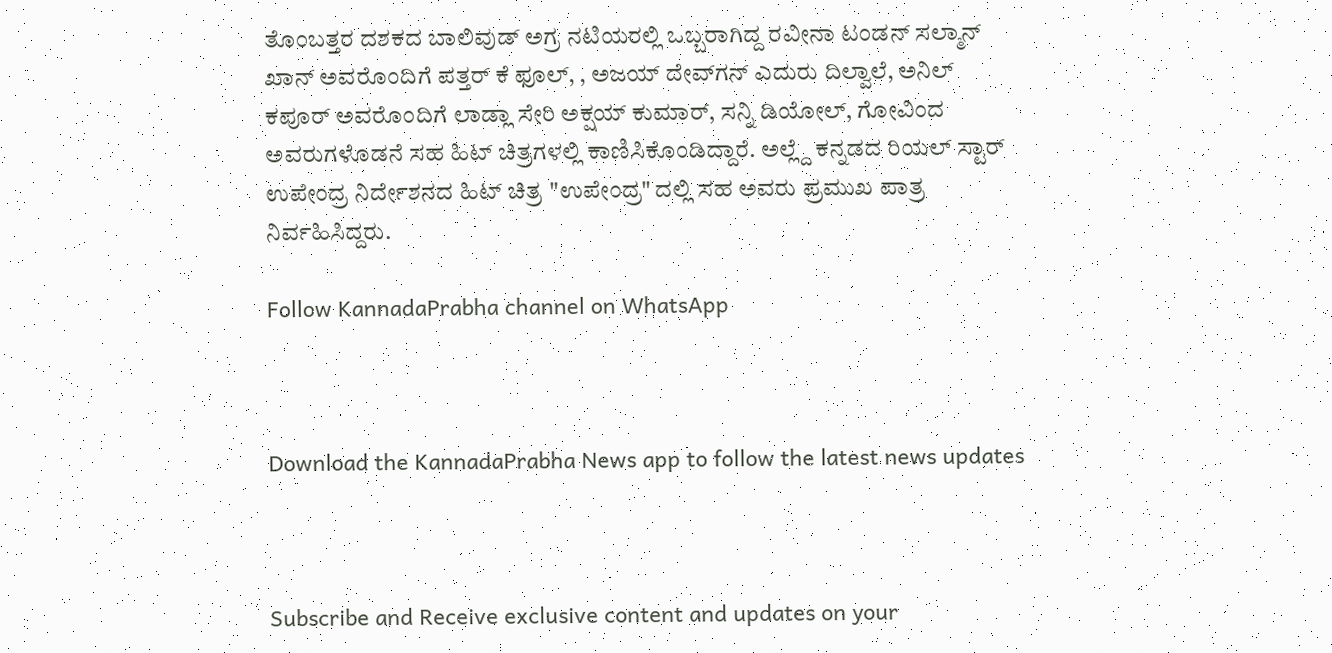ತೊಂಬತ್ತರ ದಶಕದ ಬಾಲಿವುಡ್ ಅಗ್ರ ನಟಿಯರಲ್ಲಿ ಒಬ್ಬರಾಗಿದ್ದ ರವೀನಾ ಟಂಡನ್ ಸಲ್ಮಾನ್ ಖಾನ್ ಅವರೊಂದಿಗೆ ಪತ್ತರ್ ಕೆ ಫೂಲ್, , ಅಜಯ್ ದೇವ್‌ಗನ್ ಎದುರು ದಿಲ್ವಾಲೆ, ಅನಿಲ್ ಕಪೂರ್ ಅವರೊಂದಿಗೆ ಲಾಡ್ಲಾ ಸೇರಿ ಅಕ್ಷಯ್ ಕುಮಾರ್, ಸನ್ನಿ ಡಿಯೋಲ್, ಗೋವಿಂದ ಅವರುಗಳೊಡನೆ ಸಹ ಹಿಟ್ ಚಿತ್ರಗಳಲ್ಲಿ ಕಾಣಿಸಿಕೊಂಡಿದ್ದಾರೆ. ಅಲ್ಲ್ದೆ ಕನ್ನಡದ ರಿಯಲ್ ಸ್ಟಾರ್ ಉಪೇಂದ್ರ ನಿರ್ದೇಶನದ ಹಿಟ್ ಚಿತ್ರ "ಉಪೇಂದ್ರ" ದಲ್ಲಿ ಸಹ ಅವರು ಪ್ರಮುಖ ಪಾತ್ರ ನಿರ್ವಹಿಸಿದ್ದರು.

Follow KannadaPrabha channel on WhatsApp



Download the KannadaPrabha News app to follow the latest news updates



Subscribe and Receive exclusive content and updates on your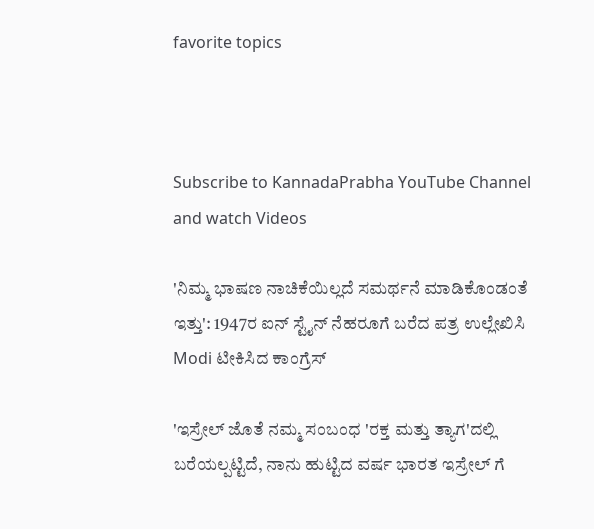favorite topics



Subscribe to KannadaPrabha YouTube Channel and watch Videos

'ನಿಮ್ಮ ಭಾಷಣ ನಾಚಿಕೆಯಿಲ್ಲದೆ ಸಮರ್ಥನೆ ಮಾಡಿಕೊಂಡಂತೆ ಇತ್ತು': 1947ರ ಐನ್ ಸ್ಟೈನ್ ನೆಹರೂಗೆ ಬರೆದ ಪತ್ರ ಉಲ್ಲೇಖಿಸಿ Modi ಟೀಕಿಸಿದ ಕಾಂಗ್ರೆಸ್

'ಇಸ್ರೇಲ್‌ ಜೊತೆ ನಮ್ಮ ಸಂಬಂಧ 'ರಕ್ತ ಮತ್ತು ತ್ಯಾಗ'ದಲ್ಲಿ ಬರೆಯಲ್ಪಟ್ಟಿದೆ, ನಾನು ಹುಟ್ಟಿದ ವರ್ಷ ಭಾರತ ಇಸ್ರೇಲ್ ಗೆ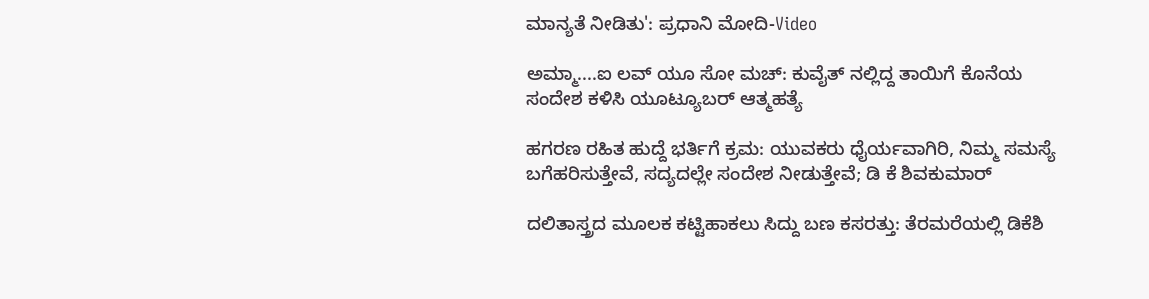ಮಾನ್ಯತೆ ನೀಡಿತು': ಪ್ರಧಾನಿ ಮೋದಿ-Video

ಅಮ್ಮಾ....ಐ ಲವ್ ಯೂ ಸೋ ಮಚ್: ಕುವೈತ್ ನಲ್ಲಿದ್ದ ತಾಯಿಗೆ ಕೊನೆಯ ಸಂದೇಶ ಕಳಿಸಿ ಯೂಟ್ಯೂಬರ್ ಆತ್ಮಹತ್ಯೆ

ಹಗರಣ ರಹಿತ ಹುದ್ದೆ ಭರ್ತಿಗೆ ಕ್ರಮ: ಯುವಕರು ಧೈರ್ಯವಾಗಿರಿ, ನಿಮ್ಮ ಸಮಸ್ಯೆ ಬಗೆಹರಿಸುತ್ತೇವೆ, ಸದ್ಯದಲ್ಲೇ ಸಂದೇಶ ನೀಡುತ್ತೇವೆ; ಡಿ ಕೆ ಶಿವಕುಮಾರ್

ದಲಿತಾಸ್ತ್ರದ ಮೂಲಕ ಕಟ್ಟಿಹಾಕಲು ಸಿದ್ದು ಬಣ ಕಸರತ್ತು: ತೆರಮರೆಯಲ್ಲಿ ಡಿಕೆಶಿ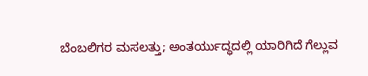ಬೆಂಬಲಿಗರ ಮಸಲತ್ತು; ಅಂತರ್ಯುದ್ಧದಲ್ಲಿ ಯಾರಿಗಿದೆ ಗೆಲ್ಲುವ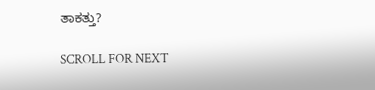ತಾಕತ್ತು?

SCROLL FOR NEXT